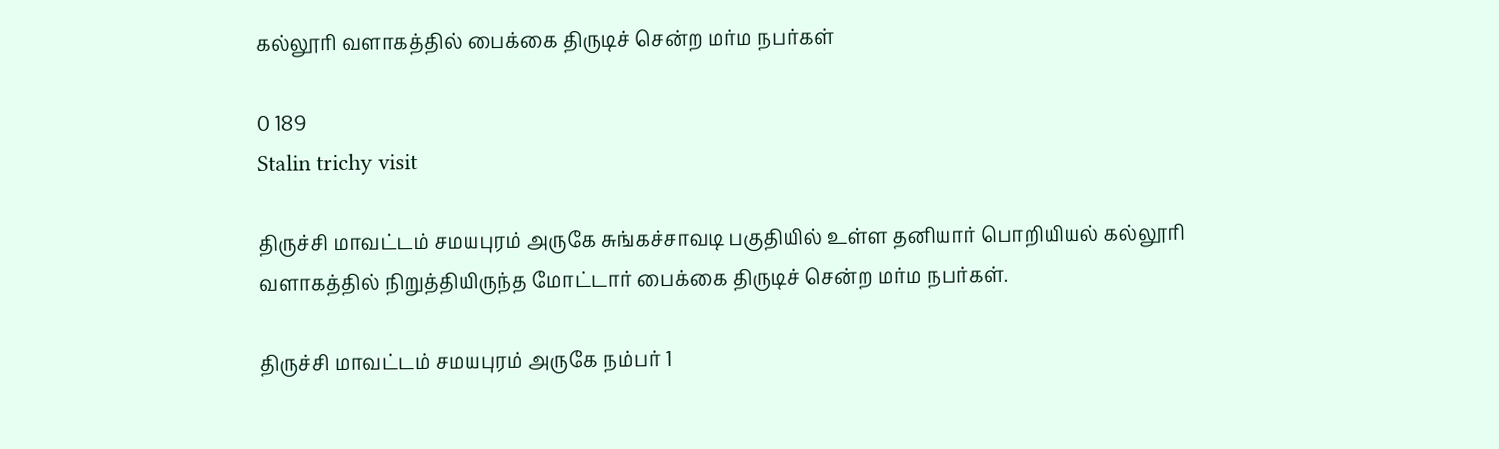கல்லூரி வளாகத்தில் பைக்கை திருடிச் சென்ற மர்ம நபர்கள்

0 189
Stalin trichy visit

திருச்சி மாவட்டம் சமயபுரம் அருகே சுங்கச்சாவடி பகுதியில் உள்ள தனியார் பொறியியல் கல்லூரி வளாகத்தில் நிறுத்தியிருந்த மோட்டார் பைக்கை திருடிச் சென்ற மர்ம நபர்கள்.

திருச்சி மாவட்டம் சமயபுரம் அருகே நம்பர் 1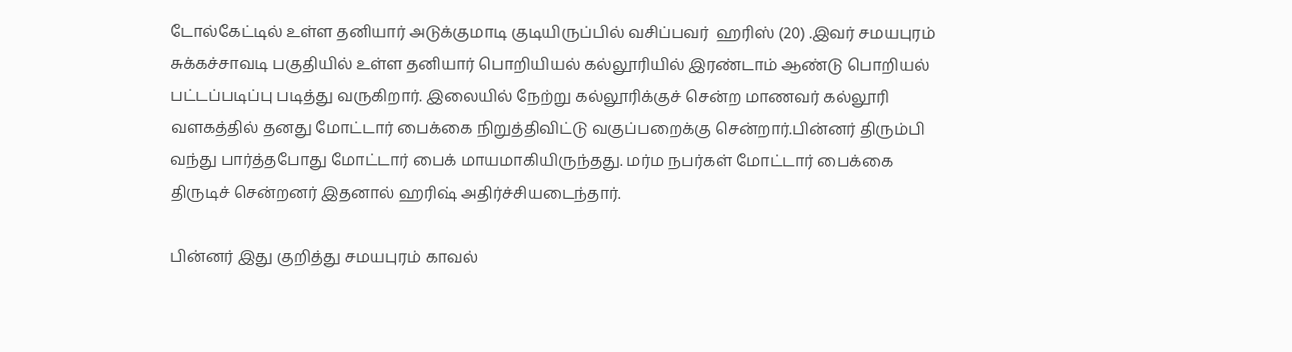டோல்கேட்டில் உள்ள தனியார் அடுக்குமாடி குடியிருப்பில் வசிப்பவர்  ஹரிஸ் (20) .இவர் சமயபுரம் சுக்கச்சாவடி பகுதியில் உள்ள தனியார் பொறியியல் கல்லூரியில் இரண்டாம் ஆண்டு பொறியல் பட்டப்படிப்பு படித்து வருகிறார். இலையில் நேற்று கல்லூரிக்குச் சென்ற மாணவர் கல்லூரி வளகத்தில் தனது மோட்டார் பைக்கை நிறுத்திவிட்டு வகுப்பறைக்கு சென்றார்.பின்னர் திரும்பி வந்து பார்த்தபோது மோட்டார் பைக் மாயமாகியிருந்தது. மர்ம நபர்கள் மோட்டார் பைக்கை திருடிச் சென்றனர் இதனால் ஹரிஷ் அதிர்ச்சியடைந்தார்.

பின்னர் இது குறித்து சமயபுரம் காவல்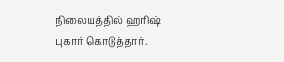நிலையத்தில் ஹரிஷ் புகார் கொடுத்தார்.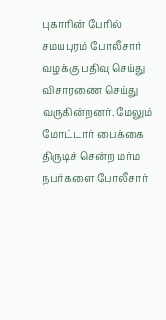புகாரின் பேரில் சமயபுரம் போலீசார் வழக்கு பதிவு செய்து விசாரணை செய்து வருகின்றனர். மேலும் மோட்டார் பைக்கை திருடிச் சென்ற மர்ம நபர்களை போலீசார்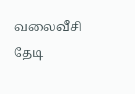வலைவீசி தேடி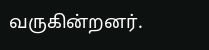வருகின்றனர்.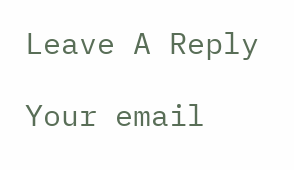Leave A Reply

Your email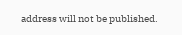address will not be published.